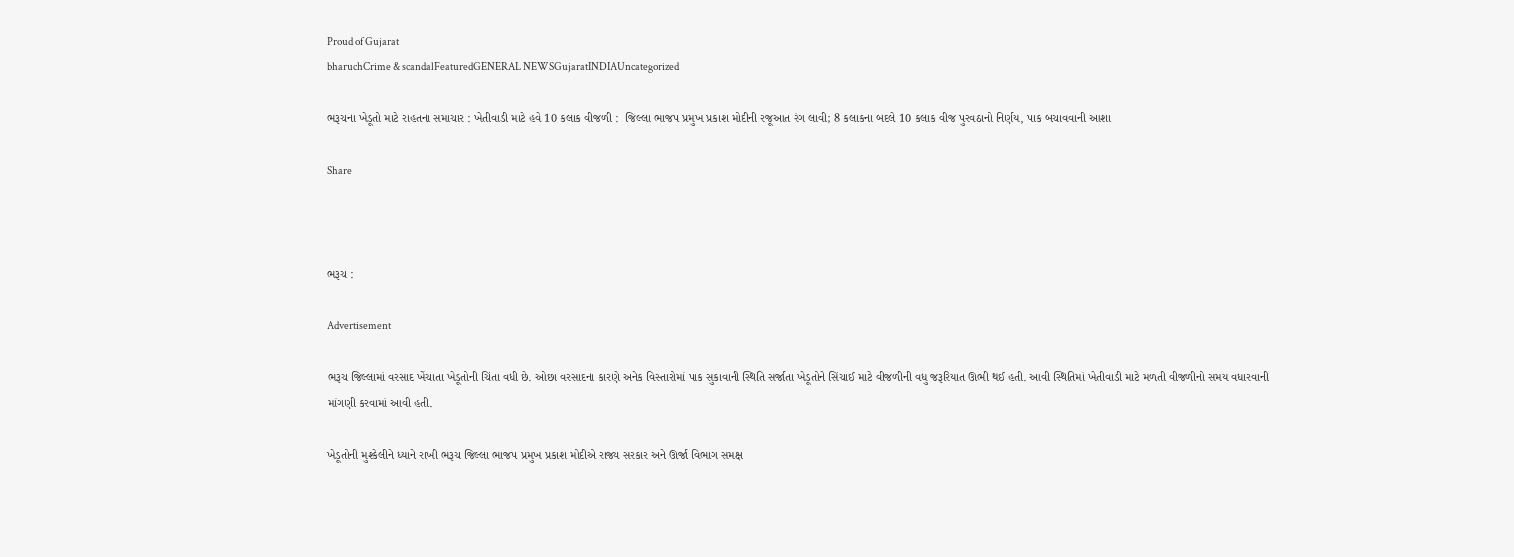Proud of Gujarat
bharuchCrime & scandalFeaturedGENERAL NEWSGujaratINDIAUncategorized

ભરૂચના ખેડૂતો માટે રાહતના સમાચાર : ખેતીવાડી માટે હવે 10 કલાક વીજળી :  જિલ્લા ભાજપ પ્રમુખ પ્રકાશ મોદીની રજૂઆત રંગ લાવી; 8 કલાકના બદલે 10 કલાક વીજ પુરવઠાનો નિર્ણય, પાક બચાવવાની આશા

Share



ભરૂચ :

Advertisement

ભરૂચ જિલ્લામાં વરસાદ ખેંચાતા ખેડૂતોની ચિંતા વધી છે. ઓછા વરસાદના કારણે અનેક વિસ્તારોમાં પાક સુકાવાની સ્થિતિ સર્જાતા ખેડૂતોને સિંચાઈ માટે વીજળીની વધુ જરૂરિયાત ઊભી થઈ હતી. આવી સ્થિતિમાં ખેતીવાડી માટે મળતી વીજળીનો સમય વધારવાની માંગણી કરવામાં આવી હતી.

ખેડૂતોની મુશ્કેલીને ધ્યાને રાખી ભરૂચ જિલ્લા ભાજપ પ્રમુખ પ્રકાશ મોદીએ રાજ્ય સરકાર અને ઊર્જા વિભાગ સમક્ષ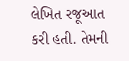લેખિત રજૂઆત કરી હતી. તેમની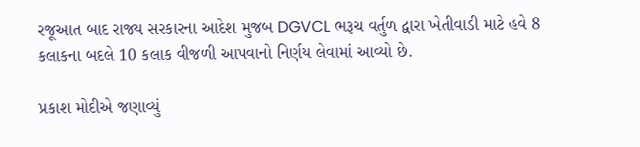રજૂઆત બાદ રાજ્ય સરકારના આદેશ મુજબ DGVCL ભરૂચ વર્તુળ દ્વારા ખેતીવાડી માટે હવે 8 કલાકના બદલે 10 કલાક વીજળી આપવાનો નિર્ણય લેવામાં આવ્યો છે.

પ્રકાશ મોદીએ જણાવ્યું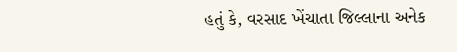હતું કે, વરસાદ ખેંચાતા જિલ્લાના અનેક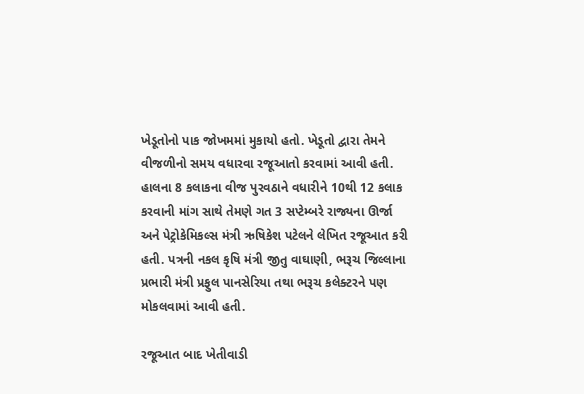ખેડૂતોનો પાક જોખમમાં મુકાયો હતો. ખેડૂતો દ્વારા તેમને વીજળીનો સમય વધારવા રજૂઆતો કરવામાં આવી હતી. હાલના 8 કલાકના વીજ પુરવઠાને વધારીને 10થી 12 કલાક કરવાની માંગ સાથે તેમણે ગત 3 સપ્ટેમ્બરે રાજ્યના ઊર્જા અને પેટ્રોકેમિકલ્સ મંત્રી ઋષિકેશ પટેલને લેખિત રજૂઆત કરી હતી. પત્રની નકલ કૃષિ મંત્રી જીતુ વાઘાણી, ભરૂચ જિલ્લાના પ્રભારી મંત્રી પ્રફુલ પાનસેરિયા તથા ભરૂચ કલેક્ટરને પણ મોકલવામાં આવી હતી.

રજૂઆત બાદ ખેતીવાડી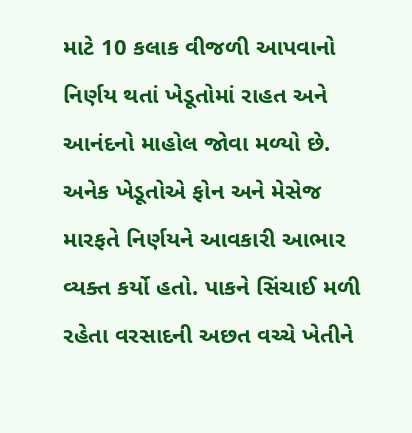માટે 10 કલાક વીજળી આપવાનો નિર્ણય થતાં ખેડૂતોમાં રાહત અને આનંદનો માહોલ જોવા મળ્યો છે. અનેક ખેડૂતોએ ફોન અને મેસેજ મારફતે નિર્ણયને આવકારી આભાર વ્યક્ત કર્યો હતો. પાકને સિંચાઈ મળી રહેતા વરસાદની અછત વચ્ચે ખેતીને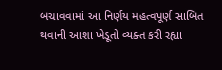બચાવવામાં આ નિર્ણય મહત્વપૂર્ણ સાબિત થવાની આશા ખેડૂતો વ્યક્ત કરી રહ્યા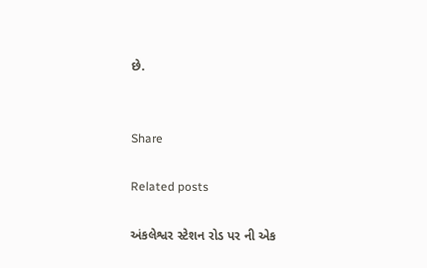છે.


Share

Related posts

અંકલેશ્વર સ્ટેશન રોડ પર ની એક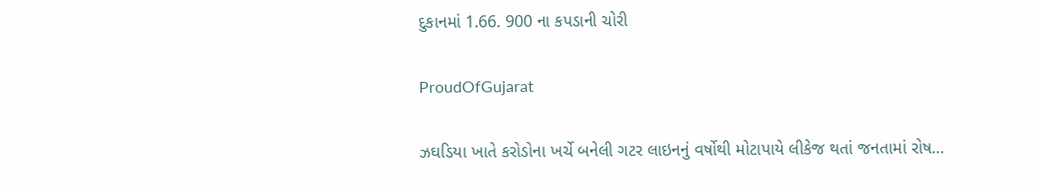દુકાનમાં 1.66. 900 ના કપડાની ચોરી

ProudOfGujarat

ઝઘડિયા ખાતે કરોડોના ખર્ચે બનેલી ગટર લાઇનનું વર્ષોથી મોટાપાયે લીકેજ થતાં જનતામાં રોષ…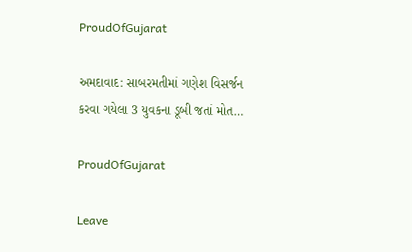ProudOfGujarat

અમદાવાદ: સાબરમતીમાં ગણેશ વિસર્જન કરવા ગયેલા 3 યુવકના ડૂબી જતાં મોત…

ProudOfGujarat

Leave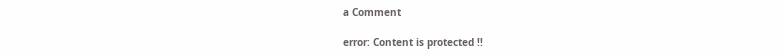a Comment

error: Content is protected !!